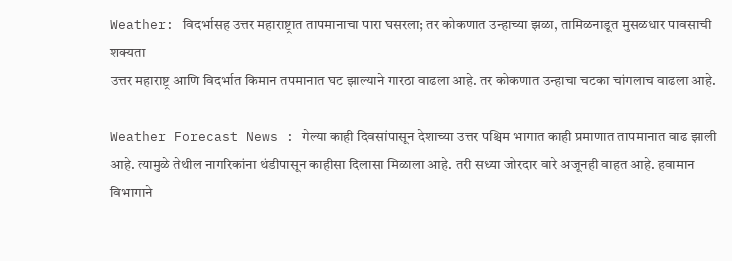Weather: विदर्भासह उत्तर महाराष्ट्रात तापमानाचा पारा घसरला; तर कोकणात उन्हाच्या झळा, तामिळनाडूत मुसळधार पावसाची शक्यता
उत्तर महाराष्ट्र आणि विदर्भात किमान तपमानात घट झाल्याने गारठा वाढला आहे. तर कोकणात उन्हाचा चटका चांगलाच वाढला आहे.

Weather Forecast News : गेल्या काही दिवसांपासून देशाच्या उत्तर पश्चिम भागात काही प्रमाणात तापमानात वाढ झाली आहे. त्यामुळे तेथील नागरिकांना थंडीपासून काहीसा दिलासा मिळाला आहे. तरी सध्या जोरदार वारे अजूनही वाहत आहे. हवामान विभागाने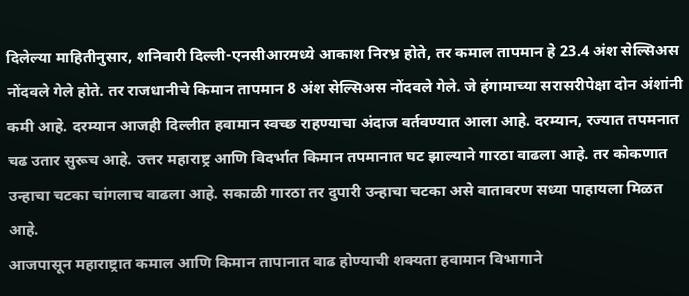दिलेल्या माहितीनुसार, शनिवारी दिल्ली-एनसीआरमध्ये आकाश निरभ्र होते, तर कमाल तापमान हे 23.4 अंश सेल्सिअस नोंदवले गेले होते. तर राजधानीचे किमान तापमान 8 अंश सेल्सिअस नोंदवले गेले. जे हंगामाच्या सरासरीपेक्षा दोन अंशांनी कमी आहे. दरम्यान आजही दिल्लीत हवामान स्वच्छ राहण्याचा अंदाज वर्तवण्यात आला आहे. दरम्यान, रज्यात तपमनात चढ उतार सुरूच आहे. उत्तर महाराष्ट्र आणि विदर्भात किमान तपमानात घट झाल्याने गारठा वाढला आहे. तर कोकणात उन्हाचा चटका चांगलाच वाढला आहे. सकाळी गारठा तर दुपारी उन्हाचा चटका असे वातावरण सध्या पाहायला मिळत आहे.
आजपासून महाराष्ट्रात कमाल आणि किमान तापानात वाढ होण्याची शक्यता हवामान विभागाने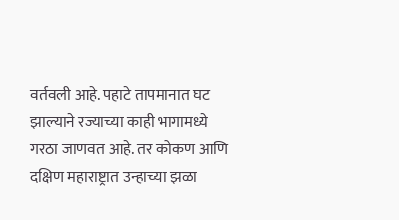वर्तवली आहे. पहाटे तापमानात घट झाल्याने रज्याच्या काही भागामध्ये गरठा जाणवत आहे. तर कोकण आणि दक्षिण महाराष्ट्रात उन्हाच्या झळा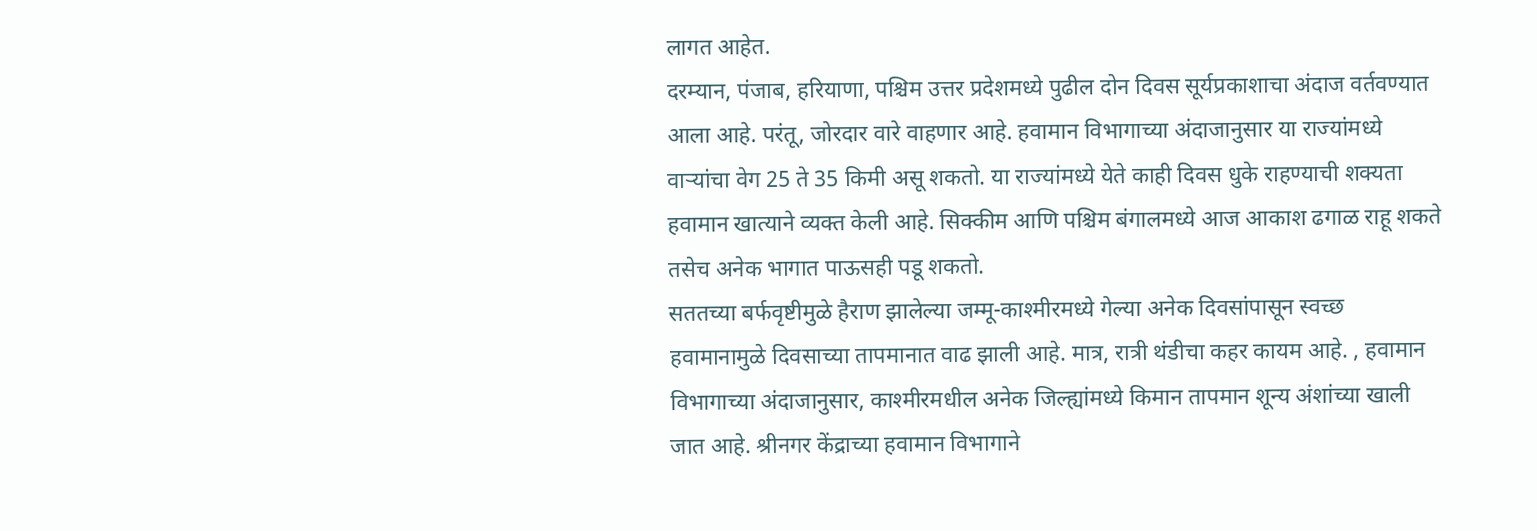लागत आहेत.
दरम्यान, पंजाब, हरियाणा, पश्चिम उत्तर प्रदेशमध्ये पुढील दोन दिवस सूर्यप्रकाशाचा अंदाज वर्तवण्यात आला आहे. परंतू, जोरदार वारे वाहणार आहे. हवामान विभागाच्या अंदाजानुसार या राज्यांमध्ये वाऱ्यांचा वेग 25 ते 35 किमी असू शकतो. या राज्यांमध्ये येते काही दिवस धुके राहण्याची शक्यता हवामान खात्याने व्यक्त केली आहे. सिक्कीम आणि पश्चिम बंगालमध्ये आज आकाश ढगाळ राहू शकते तसेच अनेक भागात पाऊसही पडू शकतो.
सततच्या बर्फवृष्टीमुळे हैराण झालेल्या जम्मू-काश्मीरमध्ये गेल्या अनेक दिवसांपासून स्वच्छ हवामानामुळे दिवसाच्या तापमानात वाढ झाली आहे. मात्र, रात्री थंडीचा कहर कायम आहे. , हवामान विभागाच्या अंदाजानुसार, काश्मीरमधील अनेक जिल्ह्यांमध्ये किमान तापमान शून्य अंशांच्या खाली जात आहे. श्रीनगर केंद्राच्या हवामान विभागाने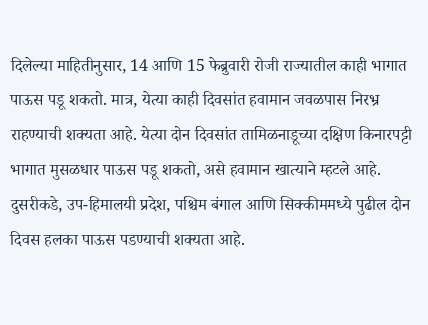दिलेल्या माहितीनुसार, 14 आणि 15 फेब्रुवारी रोजी राज्यातील काही भागात पाऊस पडू शकतो. मात्र, येत्या काही दिवसांत हवामान जवळपास निरभ्र राहण्याची शक्यता आहे. येत्या दोन दिवसांत तामिळनाडूच्या दक्षिण किनारपट्टी भागात मुसळधार पाऊस पडू शकतो, असे हवामान खात्याने म्हटले आहे. दुसरीकडे, उप-हिमालयी प्रदेश, पश्चिम बंगाल आणि सिक्कीममध्ये पुढील दोन दिवस हलका पाऊस पडण्याची शक्यता आहे.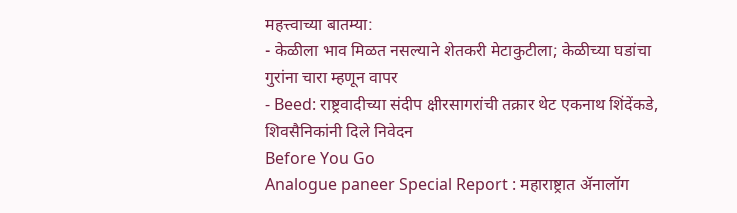महत्त्वाच्या बातम्या:
- केळीला भाव मिळत नसल्याने शेतकरी मेटाकुटीला; केळीच्या घडांचा गुरांना चारा म्हणून वापर
- Beed: राष्ट्रवादीच्या संदीप क्षीरसागरांची तक्रार थेट एकनाथ शिंदेंकडे, शिवसैनिकांनी दिले निवेदन
Before You Go
Analogue paneer Special Report : महाराष्ट्रात ॲनालॉग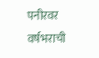पनीरवर वर्षभराची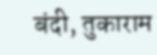बंदी, तुकाराम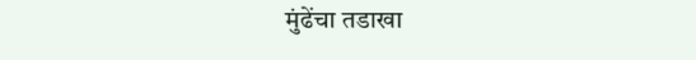मुंढेंचा तडाखा